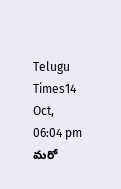Telugu Times14 Oct, 06:04 pm
మరో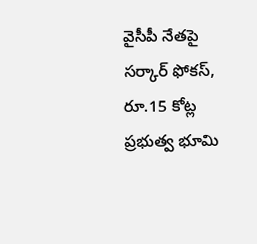వైసీపీ నేతపై సర్కార్ ఫోకస్, రూ.15 కోట్ల ప్రభుత్వ భూమి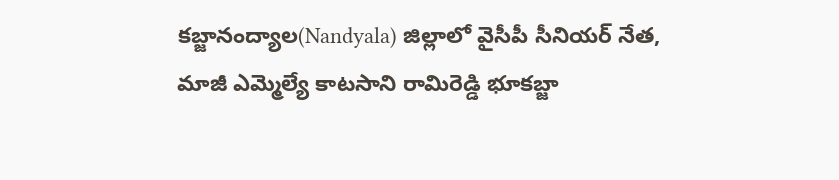కబ్జానంద్యాల(Nandyala) జిల్లాలో వైసీపీ సీనియర్ నేత, మాజీ ఎమ్మెల్యే కాటసాని రామిరెడ్డి భూకబ్జా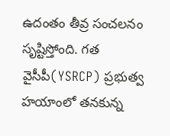ఉదంతం తీవ్ర సంచలనం సృష్టిస్తోంది. గత వైసీపీ(YSRCP) ప్రభుత్వ హయాంలో తనకున్న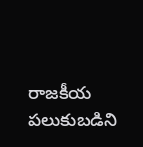రాజకీయ పలుకుబడిని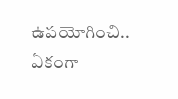ఉపయోగించి.. ఏకంగా